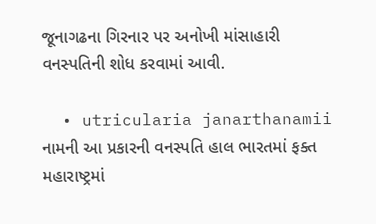જૂનાગઢના ગિરનાર પર અનોખી માંસાહારી વનસ્પતિની શોધ કરવામાં આવી.

  • utricularia janarthanamii નામની આ પ્રકારની વનસ્પતિ હાલ ભારતમાં ફક્ત મહારાષ્ટ્રમાં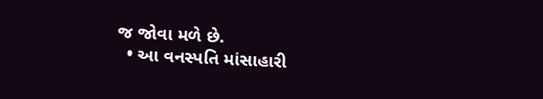જ જોવા મળે છે.
  • આ વનસ્પતિ માંસાહારી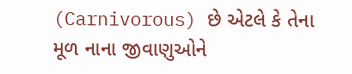(Carnivorous) છે એટલે કે તેના મૂળ નાના જીવાણુઓને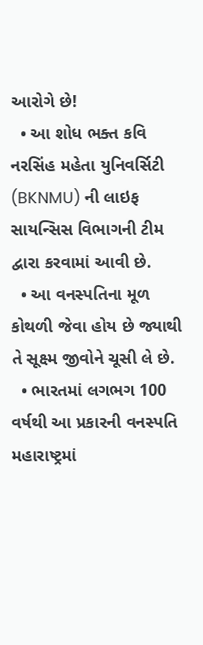આરોગે છે!
  • આ શોધ ભક્ત કવિ નરસિંહ મહેતા યુનિવર્સિટી (BKNMU) ની લાઇફ સાયન્સિસ વિભાગની ટીમ દ્વારા કરવામાં આવી છે.
  • આ વનસ્પતિના મૂળ કોથળી જેવા હોય છે જ્યાથી તે સૂક્ષ્મ જીવોને ચૂસી લે છે.
  • ભારતમાં લગભગ 100 વર્ષથી આ પ્રકારની વનસ્પતિ મહારાષ્ટ્રમાં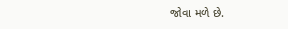જોવા મળે છે.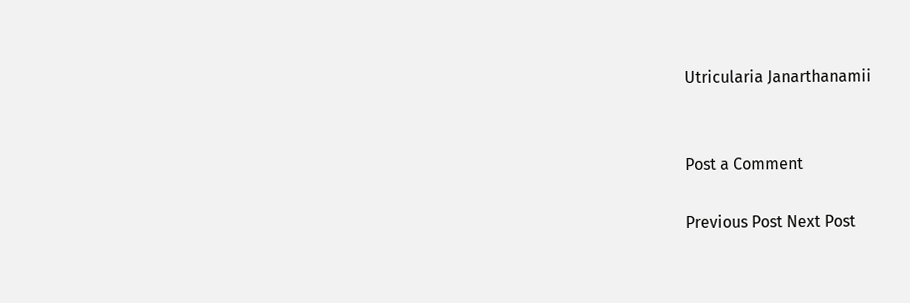Utricularia Janarthanamii


Post a Comment

Previous Post Next Post